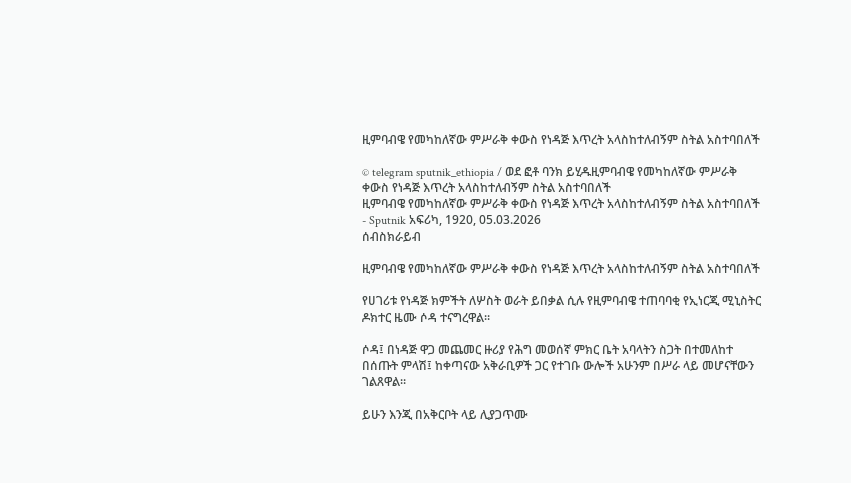ዚምባብዌ የመካከለኛው ምሥራቅ ቀውስ የነዳጅ እጥረት አላስከተለብኝም ስትል አስተባበለች

© telegram sputnik_ethiopia / ወደ ፎቶ ባንክ ይሂዱዚምባብዌ የመካከለኛው ምሥራቅ ቀውስ የነዳጅ እጥረት አላስከተለብኝም ስትል አስተባበለች
ዚምባብዌ የመካከለኛው ምሥራቅ ቀውስ የነዳጅ እጥረት አላስከተለብኝም ስትል አስተባበለች - Sputnik አፍሪካ, 1920, 05.03.2026
ሰብስክራይብ

ዚምባብዌ የመካከለኛው ምሥራቅ ቀውስ የነዳጅ እጥረት አላስከተለብኝም ስትል አስተባበለች

የሀገሪቱ የነዳጅ ክምችት ለሦስት ወራት ይበቃል ሲሉ የዚምባብዌ ተጠባባቂ የኢነርጂ ሚኒስትር ዶክተር ዜሙ ሶዳ ተናግረዋል።

ሶዳ፤ በነዳጅ ዋጋ መጨመር ዙሪያ የሕግ መወሰኛ ምክር ቤት አባላትን ስጋት በተመለከተ በሰጡት ምላሽ፤ ከቀጣናው አቅራቢዎች ጋር የተገቡ ውሎች አሁንም በሥራ ላይ መሆናቸውን ገልጸዋል።

ይሁን እንጂ በአቅርቦት ላይ ሊያጋጥሙ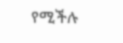የሚችሉ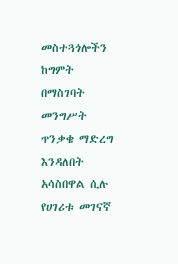መስተጓጎሎችን ከግምት በማስገባት መንግሥት ጥንቃቄ ማድረግ እንዳለበት አሳስበዋል ሲሉ የሀገሪቱ መገናኛ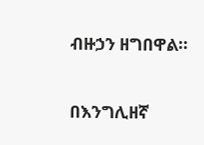ብዙኃን ዘግበዋል።

በእንግሊዘኛ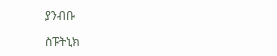ያንብቡ

ስፑትኒክ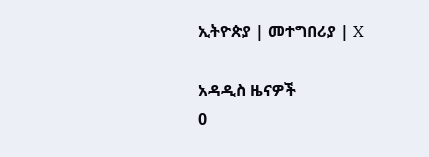ኢትዮጵያ | መተግበሪያ | X

አዳዲስ ዜናዎች
0